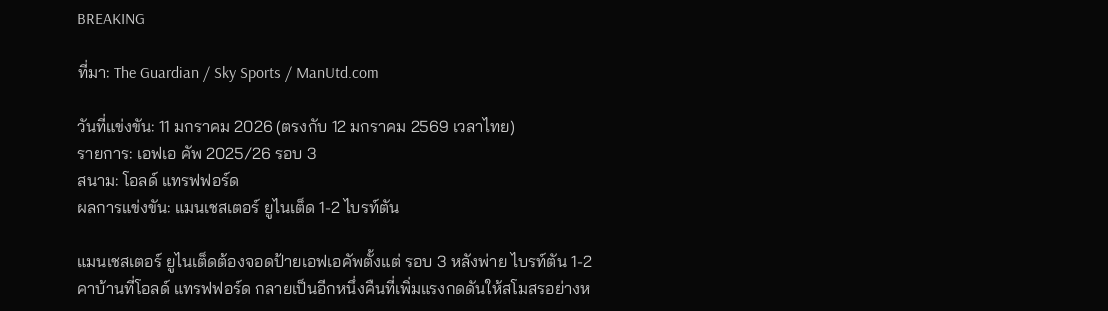BREAKING

ที่มา: The Guardian / Sky Sports / ManUtd.com

วันที่แข่งขัน: 11 มกราคม 2026 (ตรงกับ 12 มกราคม 2569 เวลาไทย)
รายการ: เอฟเอ คัพ 2025/26 รอบ 3
สนาม: โอลด์ แทรฟฟอร์ด
ผลการแข่งขัน: แมนเชสเตอร์ ยูไนเต็ด 1-2 ไบรท์ตัน

แมนเชสเตอร์ ยูไนเต็ดต้องจอดป้ายเอฟเอคัพตั้งแต่ รอบ 3 หลังพ่าย ไบรท์ตัน 1-2 คาบ้านที่โอลด์ แทรฟฟอร์ด กลายเป็นอีกหนึ่งคืนที่เพิ่มแรงกดดันให้สโมสรอย่างห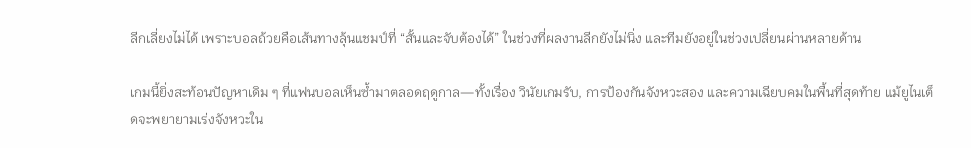ลีกเลี่ยงไม่ได้ เพราะบอลถ้วยคือเส้นทางลุ้นแชมป์ที่ “สั้นและจับต้องได้” ในช่วงที่ผลงานลีกยังไม่นิ่ง และทีมยังอยู่ในช่วงเปลี่ยนผ่านหลายด้าน

เกมนี้ยิ่งสะท้อนปัญหาเดิม ๆ ที่แฟนบอลเห็นซ้ำมาตลอดฤดูกาล—ทั้งเรื่อง วินัยเกมรับ, การป้องกันจังหวะสอง และความเฉียบคมในพื้นที่สุดท้าย แม้ยูไนเต็ดจะพยายามเร่งจังหวะใน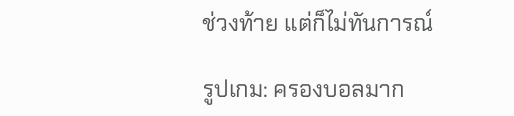ช่วงท้าย แต่ก็ไม่ทันการณ์

รูปเกม: ครองบอลมาก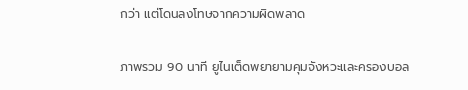กว่า แต่โดนลงโทษจากความผิดพลาด

ภาพรวม 90 นาที ยูไนเต็ดพยายามคุมจังหวะและครองบอล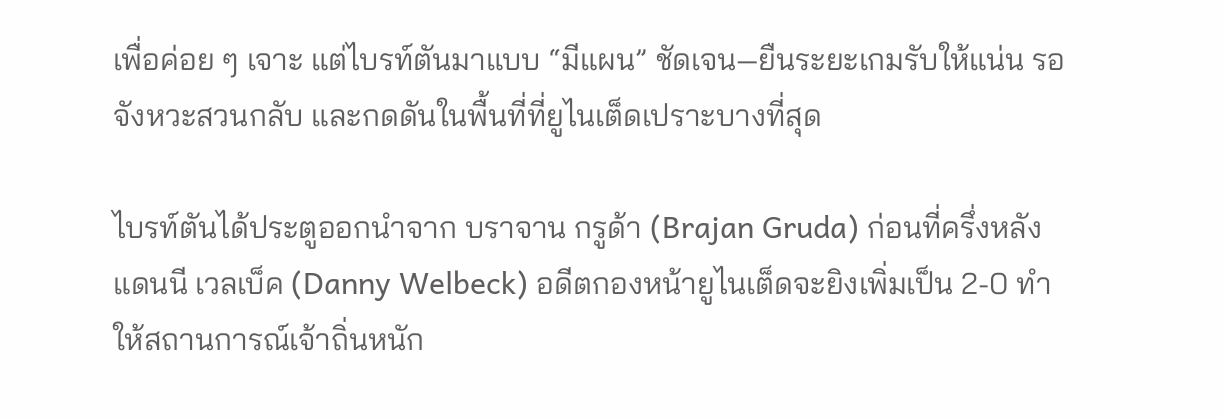เพื่อค่อย ๆ เจาะ แต่ไบรท์ตันมาแบบ “มีแผน” ชัดเจน—ยืนระยะเกมรับให้แน่น รอจังหวะสวนกลับ และกดดันในพื้นที่ที่ยูไนเต็ดเปราะบางที่สุด

ไบรท์ตันได้ประตูออกนำจาก บราจาน กรูด้า (Brajan Gruda) ก่อนที่ครึ่งหลัง แดนนี เวลเบ็ค (Danny Welbeck) อดีตกองหน้ายูไนเต็ดจะยิงเพิ่มเป็น 2-0 ทำให้สถานการณ์เจ้าถิ่นหนัก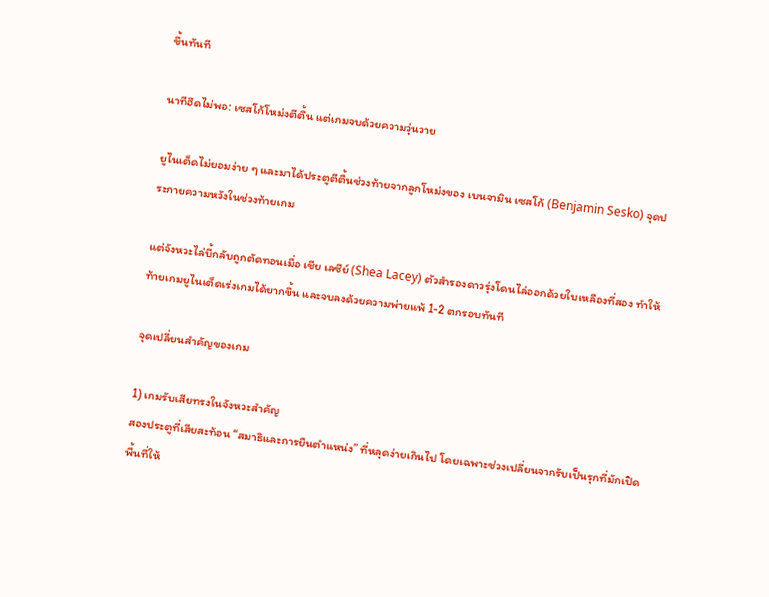ขึ้นทันที

นาทีฮึดไม่พอ: เซสโก้โหม่งตีตื้น แต่เกมจบด้วยความวุ่นวาย

ยูไนเต็ดไม่ยอมง่าย ๆ และมาได้ประตูตีตื้นช่วงท้ายจากลูกโหม่งของ เบนจามิน เซสโก้ (Benjamin Sesko) จุดประกายความหวังในช่วงท้ายเกม

แต่จังหวะไล่บี้กลับถูกตัดทอนเมื่อ เชีย เลซีย์ (Shea Lacey) ตัวสำรองดาวรุ่งโดนไล่ออกด้วยใบเหลืองที่สอง ทำให้ท้ายเกมยูไนเต็ดเร่งเกมได้ยากขึ้น และจบลงด้วยความพ่ายแพ้ 1-2 ตกรอบทันที

จุดเปลี่ยนสำคัญของเกม

1) เกมรับเสียทรงในจังหวะสำคัญ
สองประตูที่เสียสะท้อน “สมาธิและการยืนตำแหน่ง” ที่หลุดง่ายเกินไป โดยเฉพาะช่วงเปลี่ยนจากรับเป็นรุกที่มักเปิดพื้นที่ให้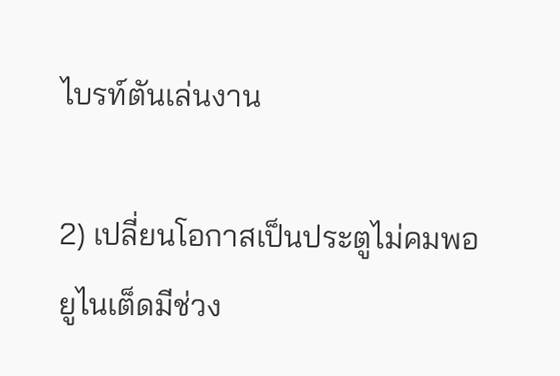ไบรท์ตันเล่นงาน

2) เปลี่ยนโอกาสเป็นประตูไม่คมพอ
ยูไนเต็ดมีช่วง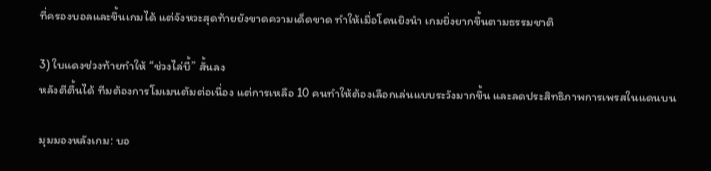ที่ครองบอลและขึ้นเกมได้ แต่จังหวะสุดท้ายยังขาดความเด็ดขาด ทำให้เมื่อโดนยิงนำ เกมยิ่งยากขึ้นตามธรรมชาติ

3) ใบแดงช่วงท้ายทำให้ “ช่วงไล่บี้” สั้นลง
หลังตีตื้นได้ ทีมต้องการโมเมนตัมต่อเนื่อง แต่การเหลือ 10 คนทำให้ต้องเลือกเล่นแบบระวังมากขึ้น และลดประสิทธิภาพการเพรสในแดนบน

มุมมองหลังเกม: บอ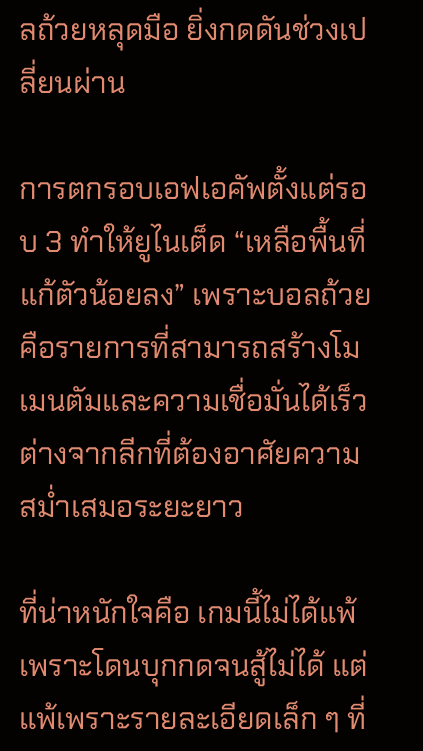ลถ้วยหลุดมือ ยิ่งกดดันช่วงเปลี่ยนผ่าน

การตกรอบเอฟเอคัพตั้งแต่รอบ 3 ทำให้ยูไนเต็ด “เหลือพื้นที่แก้ตัวน้อยลง” เพราะบอลถ้วยคือรายการที่สามารถสร้างโมเมนตัมและความเชื่อมั่นได้เร็ว ต่างจากลีกที่ต้องอาศัยความสม่ำเสมอระยะยาว

ที่น่าหนักใจคือ เกมนี้ไม่ได้แพ้เพราะโดนบุกกดจนสู้ไม่ได้ แต่แพ้เพราะรายละเอียดเล็ก ๆ ที่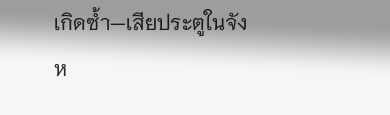เกิดซ้ำ—เสียประตูในจังห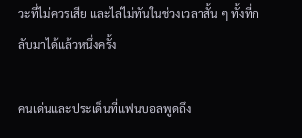วะที่ไม่ควรเสีย และไล่ไม่ทันในช่วงเวลาสั้น ๆ ทั้งที่กลับมาได้แล้วหนึ่งครั้ง

คนเด่นและประเด็นที่แฟนบอลพูดถึง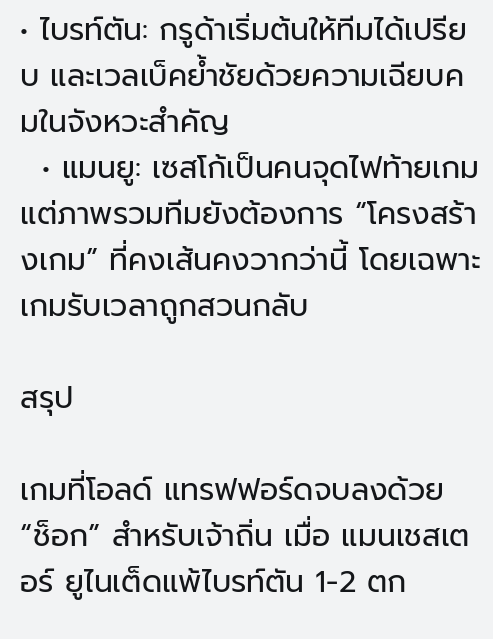• ไบรท์ตัน: กรูด้าเริ่มต้นให้ทีมได้เปรียบ และเวลเบ็คย้ำชัยด้วยความเฉียบคมในจังหวะสำคัญ
  • แมนยู: เซสโก้เป็นคนจุดไฟท้ายเกม แต่ภาพรวมทีมยังต้องการ “โครงสร้างเกม” ที่คงเส้นคงวากว่านี้ โดยเฉพาะเกมรับเวลาถูกสวนกลับ

สรุป

เกมที่โอลด์ แทรฟฟอร์ดจบลงด้วย “ช็อก” สำหรับเจ้าถิ่น เมื่อ แมนเชสเตอร์ ยูไนเต็ดแพ้ไบรท์ตัน 1-2 ตก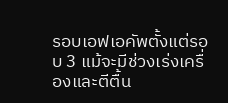รอบเอฟเอคัพตั้งแต่รอบ 3 แม้จะมีช่วงเร่งเครื่องและตีตื้น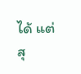ได้ แต่สุ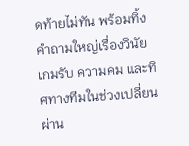ดท้ายไม่ทัน พร้อมทิ้งคำถามใหญ่เรื่องวินัยเกมรับ ความคม และทิศทางทีมในช่วงเปลี่ยนผ่าน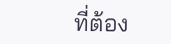ที่ต้อง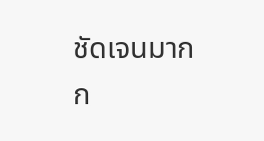ชัดเจนมากก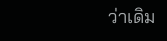ว่าเดิม